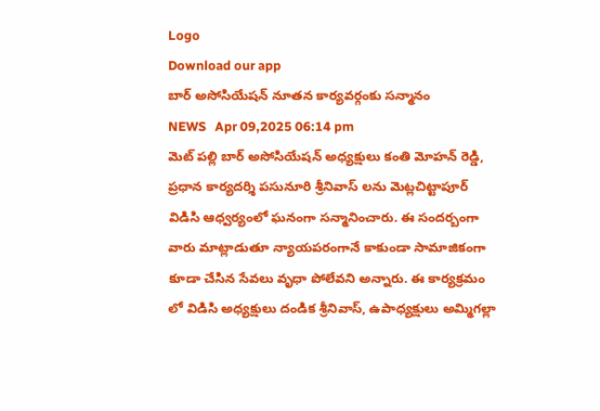Logo
Download our app
బార్ అసోసియేషన్ నూతన కార్యవర్గంకు సన్మానం
NEWS   Apr 09,2025 06:14 pm
మెట్ పల్లి బార్ అసోసియేషన్ అధ్యక్షులు కంతి మోహన్ రెడ్డి, ప్రధాన కార్యదర్శి పసునూరి శ్రీనివాస్ లను మెట్లచిట్టాపూర్ విడిసి ఆధ్వర్యంలో ఘనంగా సన్మానించారు. ఈ సందర్బంగా వారు మాట్లాడుతూ న్యాయపరంగానే కాకుండా సామాజికంగా కూడా చేసిన సేవలు వృధా పోలేవని అన్నారు. ఈ కార్యక్రమం లో విడిసి అధ్యక్షులు దండిక శ్రీనివాస్, ఉపాధ్యక్షులు అమ్మిగల్లా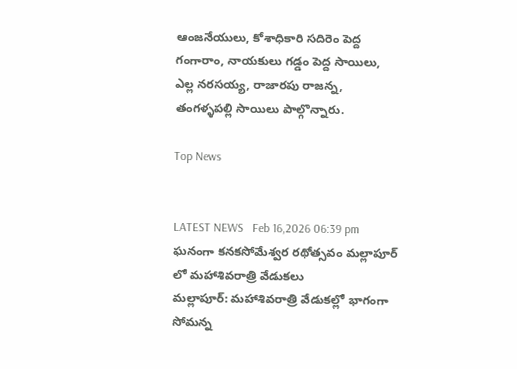ఆంజనేయులు, కోశాధికారి సదిరెం పెద్ద గంగారాం, నాయకులు గడ్డం పెద్ద సాయిలు, ఎల్ల నరసయ్య, రాజారపు రాజన్న, తంగళ్ళపల్లి సాయిలు పాల్గొన్నారు.

Top News


LATEST NEWS   Feb 16,2026 06:39 pm
ఘనంగా కనకసోమేశ్వర రథోత్సవం మల్లాపూర్ లో మహాశివరాత్రి వేడుకలు
మల్లాపూర్: మహాశివరాత్రి వేడుకల్లో భాగంగా సోమన్న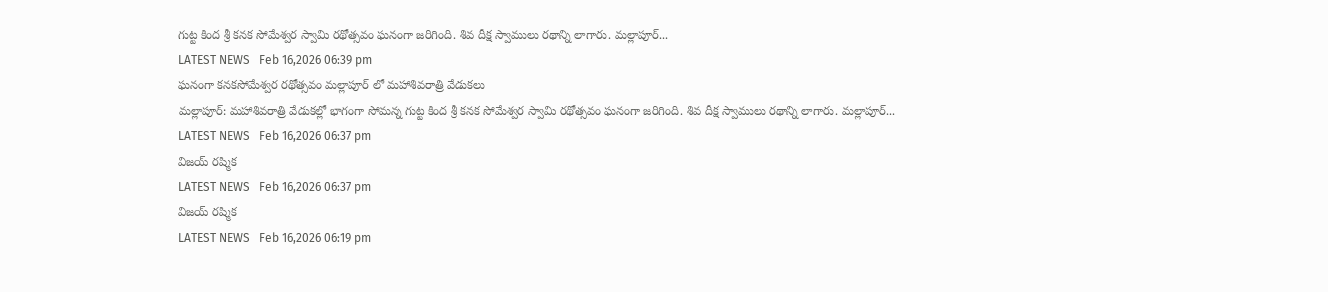గుట్ట కింద శ్రీ కనక సోమేశ్వర స్వామి రథోత్సవం ఘనంగా జరిగింది. శివ దీక్ష స్వాములు రథాన్ని లాగారు. మల్లాపూర్...
LATEST NEWS   Feb 16,2026 06:39 pm
ఘనంగా కనకసోమేశ్వర రథోత్సవం మల్లాపూర్ లో మహాశివరాత్రి వేడుకలు
మల్లాపూర్: మహాశివరాత్రి వేడుకల్లో భాగంగా సోమన్న గుట్ట కింద శ్రీ కనక సోమేశ్వర స్వామి రథోత్సవం ఘనంగా జరిగింది. శివ దీక్ష స్వాములు రథాన్ని లాగారు. మల్లాపూర్...
LATEST NEWS   Feb 16,2026 06:37 pm
విజయ్ రష్మిక
LATEST NEWS   Feb 16,2026 06:37 pm
విజయ్ రష్మిక
LATEST NEWS   Feb 16,2026 06:19 pm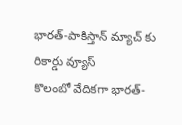భారత్-పాకిస్తాన్ మ్యాచ్ కు రికార్డు వ్యూస్
కొలంబో వేదికగా భారత్-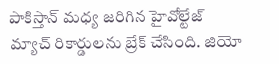పాకిస్తాన్ మధ్య జరిగిన హైవోల్టేజ్ మ్యాచ్ రికార్డులను బ్రేక్ చేసింది. జియో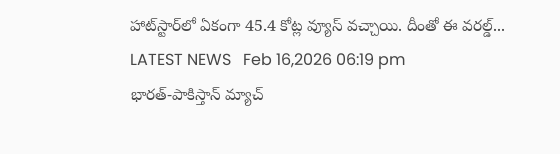హాట్‌స్టార్‌లో ఏకంగా 45.4 కోట్ల వ్యూస్ వచ్చాయి. దీంతో ఈ వరల్డ్...
LATEST NEWS   Feb 16,2026 06:19 pm
భారత్-పాకిస్తాన్ మ్యాచ్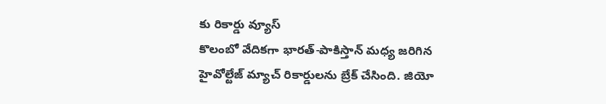కు రికార్డు వ్యూస్
కొలంబో వేదికగా భారత్-పాకిస్తాన్ మధ్య జరిగిన హైవోల్టేజ్ మ్యాచ్ రికార్డులను బ్రేక్ చేసింది. జియో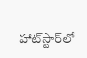హాట్‌స్టార్‌లో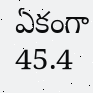ఏకంగా 45.4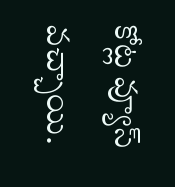కోట్ల వ్యూస్ వచ్చాయి.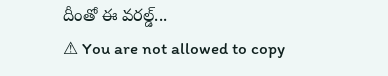దీంతో ఈ వరల్డ్...
⚠ You are not allowed to copy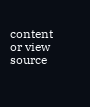content or view source